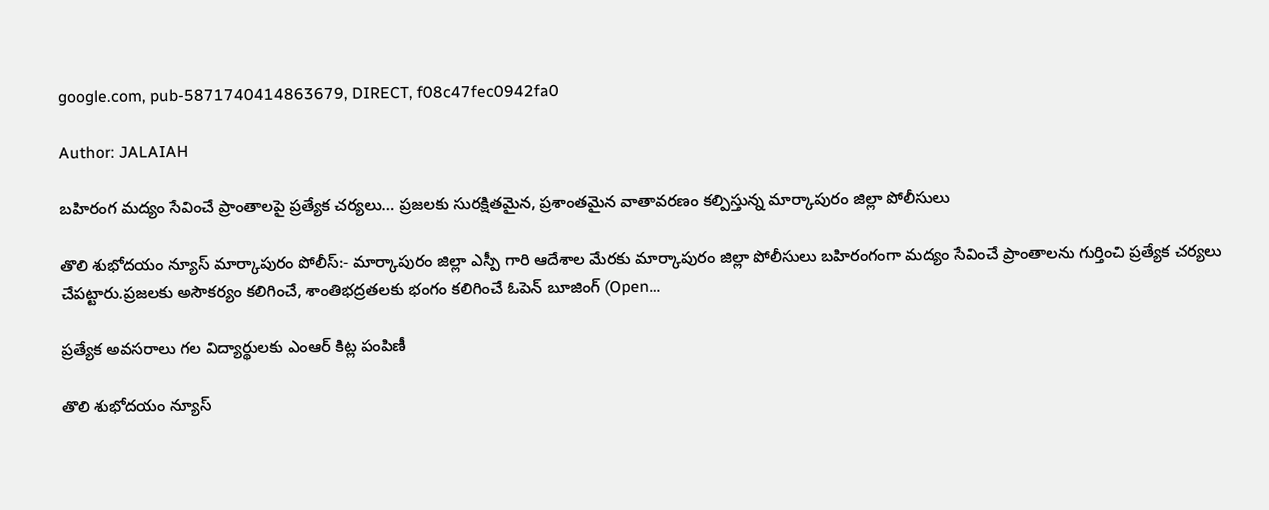google.com, pub-5871740414863679, DIRECT, f08c47fec0942fa0

Author: JALAIAH

బహిరంగ మద్యం సేవించే ప్రాంతాలపై ప్రత్యేక చర్యలు… ప్రజలకు సురక్షితమైన, ప్రశాంతమైన వాతావరణం కల్పిస్తున్న మార్కాపురం జిల్లా పోలీసులు

తొలి శుభోదయం న్యూస్ మార్కాపురం పోలీస్:- మార్కాపురం జిల్లా ఎస్పీ గారి ఆదేశాల మేరకు మార్కాపురం జిల్లా పోలీసులు బహిరంగంగా మద్యం సేవించే ప్రాంతాలను గుర్తించి ప్రత్యేక చర్యలు చేపట్టారు.ప్రజలకు అసౌకర్యం కలిగించే, శాంతిభద్రతలకు భంగం కలిగించే ఓపెన్ బూజింగ్ (Open…

ప్రత్యేక అవసరాలు గల విద్యార్థులకు ఎంఆర్ కిట్ల పంపిణీ

తొలి శుభోదయం న్యూస్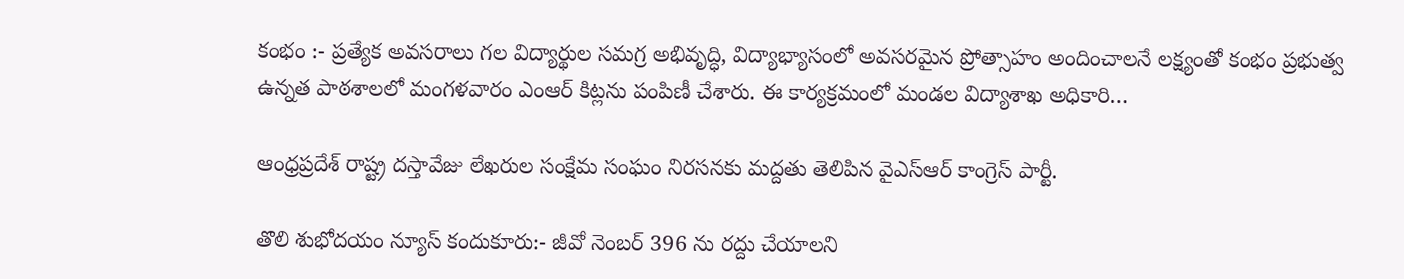కంభం :- ప్రత్యేక అవసరాలు గల విద్యార్థుల సమగ్ర అభివృద్ధి, విద్యాభ్యాసంలో అవసరమైన ప్రోత్సాహం అందించాలనే లక్ష్యంతో కంభం ప్రభుత్వ ఉన్నత పాఠశాలలో మంగళవారం ఎంఆర్ కిట్లను పంపిణీ చేశారు. ఈ కార్యక్రమంలో మండల విద్యాశాఖ అధికారి…

ఆంధ్రప్రదేశ్ రాష్ట్ర దస్తావేజు లేఖరుల సంక్షేమ సంఘం నిరసనకు మద్దతు తెలిపిన వైఎస్ఆర్ కాంగ్రెస్ పార్టీ.

తొలి శుభోదయం న్యూస్ కందుకూరు:- జీవో నెంబర్ 396 ను రద్దు చేయాలని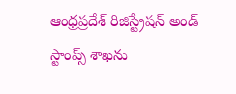ఆంధ్రప్రదేశ్ రిజిస్ట్రేషన్ అండ్ స్టాంప్స్ శాఖను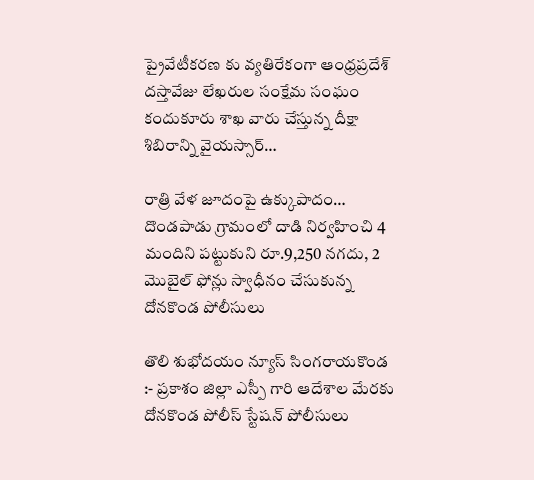ప్రైవేటీకరణ కు వ్యతిరేకంగా ఆంధ్రప్రదేశ్ దస్తావేజు లేఖరుల సంక్షేమ సంఘం కందుకూరు శాఖ వారు చేస్తున్న దీక్షా శిబిరాన్ని వైయస్సార్…

రాత్రి వేళ జూదంపై ఉక్కుపాదం… దొండపాడు గ్రామంలో దాడి నిర్వహించి 4 మందిని పట్టుకుని రూ.9,250 నగదు, 2 మొబైల్ ఫోన్లు స్వాధీనం చేసుకున్న దోనకొండ పోలీసులు

తొలి శుభోదయం న్యూస్ సింగరాయకొండ :- ప్రకాశం జిల్లా ఎస్పీ గారి ఆదేశాల మేరకు దోనకొండ పోలీస్ స్టేషన్ పోలీసులు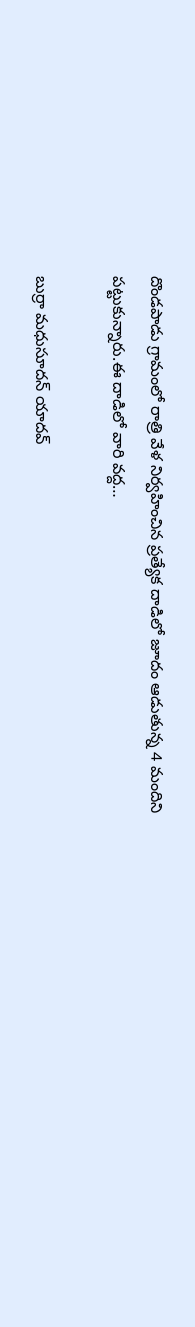దొండపాడు గ్రామంలో రాత్రి వేళ నిర్వహించిన ప్రత్యేక దాడిలో జూదం ఆడుతున్న 4 మందిని పట్టుకున్నారు.ఈ దాడిలో వారి వద్ద…

బుర్రా మధుసూదన్ యాదవ్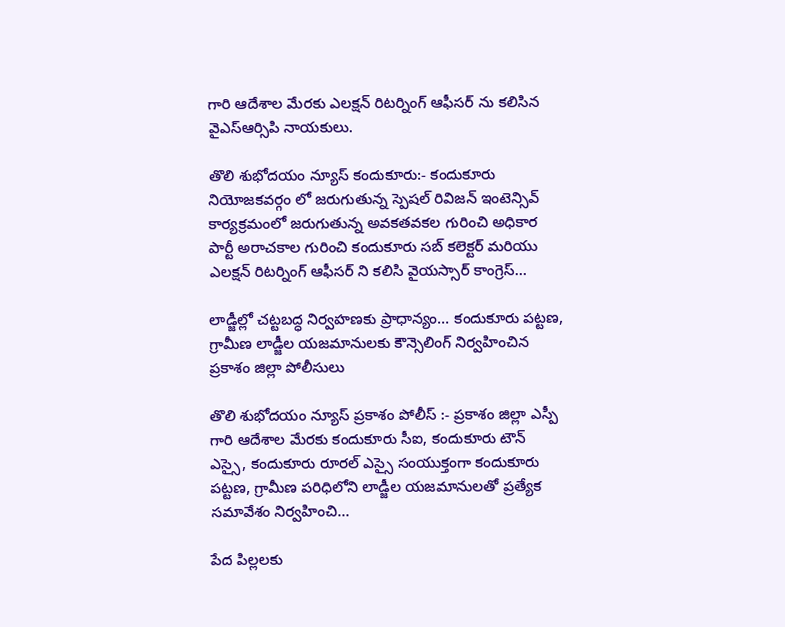గారి ఆదేశాల మేరకు ఎలక్షన్ రిటర్నింగ్ ఆఫీసర్ ను కలిసిన వైఎస్ఆర్సిపి నాయకులు.

తొలి శుభోదయం న్యూస్ కందుకూరు:- కందుకూరు నియోజకవర్గం లో జరుగుతున్న స్పెషల్ రివిజన్ ఇంటెన్సివ్ కార్యక్రమంలో జరుగుతున్న అవకతవకల గురించి అధికార పార్టీ అరాచకాల గురించి కందుకూరు సబ్ కలెక్టర్ మరియు ఎలక్షన్ రిటర్నింగ్ ఆఫీసర్ ని కలిసి వైయస్సార్ కాంగ్రెస్…

లాడ్జీల్లో చట్టబద్ధ నిర్వహణకు ప్రాధాన్యం… కందుకూరు పట్టణ, గ్రామీణ లాడ్జీల యజమానులకు కౌన్సెలింగ్ నిర్వహించిన ప్రకాశం జిల్లా పోలీసులు

తొలి శుభోదయం న్యూస్ ప్రకాశం పోలీస్ :- ప్రకాశం జిల్లా ఎస్పీ గారి ఆదేశాల మేరకు కందుకూరు సీఐ, కందుకూరు టౌన్ ఎస్సై, కందుకూరు రూరల్ ఎస్సై సంయుక్తంగా కందుకూరు పట్టణ, గ్రామీణ పరిధిలోని లాడ్జీల యజమానులతో ప్రత్యేక సమావేశం నిర్వహించి…

పేద పిల్లలకు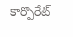కార్పొరేట్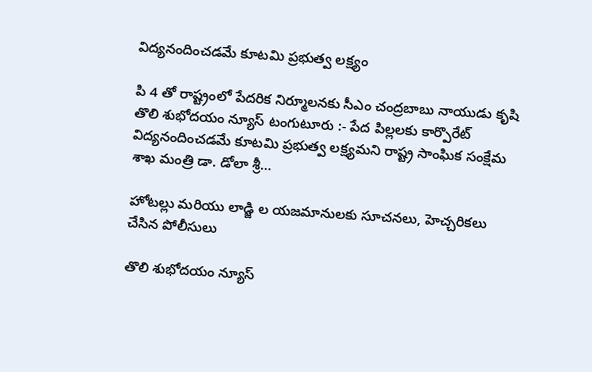విద్యనందించడమే కూటమి ప్రభుత్వ లక్ష్యం

పి 4 తో రాష్ట్రంలో పేదరిక నిర్మూలనకు సీఎం చంద్రబాబు నాయుడు కృషి తొలి శుభోదయం న్యూస్ టంగుటూరు :- పేద పిల్లలకు కార్పొరేట్ విద్యనందించడమే కూటమి ప్రభుత్వ లక్ష్యమని రాష్ట్ర సాంఘిక సంక్షేమ శాఖ మంత్రి డా. డోలా శ్రీ…

హోటల్లు మరియు లాడ్జి ల యజమానులకు సూచనలు, హెచ్చరికలు చేసిన పోలీసులు

తొలి శుభోదయం న్యూస్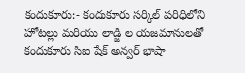కందుకూరు:- కందుకూరు సర్కిల్ పరిధిలోని హోటల్లు మరియు లాడ్జి ల యజమానులతో కందుకూరు సిఐ షేక్ అన్వర్ భాషా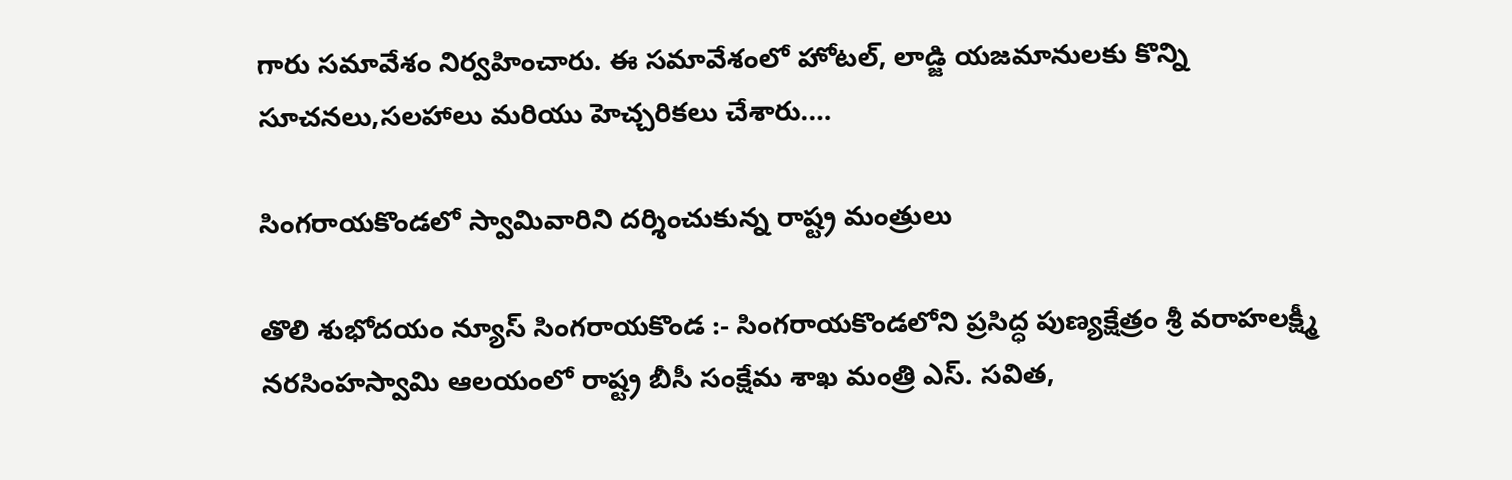గారు సమావేశం నిర్వహించారు. ఈ సమావేశంలో హోటల్, లాడ్జి యజమానులకు కొన్ని సూచనలు,సలహాలు మరియు హెచ్చరికలు చేశారు.…

సింగరాయకొండలో స్వామివారిని దర్శించుకున్న రాష్ట్ర మంత్రులు

తొలి శుభోదయం న్యూస్ సింగరాయకొండ :- సింగరాయకొండలోని ప్రసిద్ధ పుణ్యక్షేత్రం శ్రీ వరాహలక్ష్మీ నరసింహస్వామి ఆలయంలో రాష్ట్ర బీసీ సంక్షేమ శాఖ మంత్రి ఎస్. సవిత,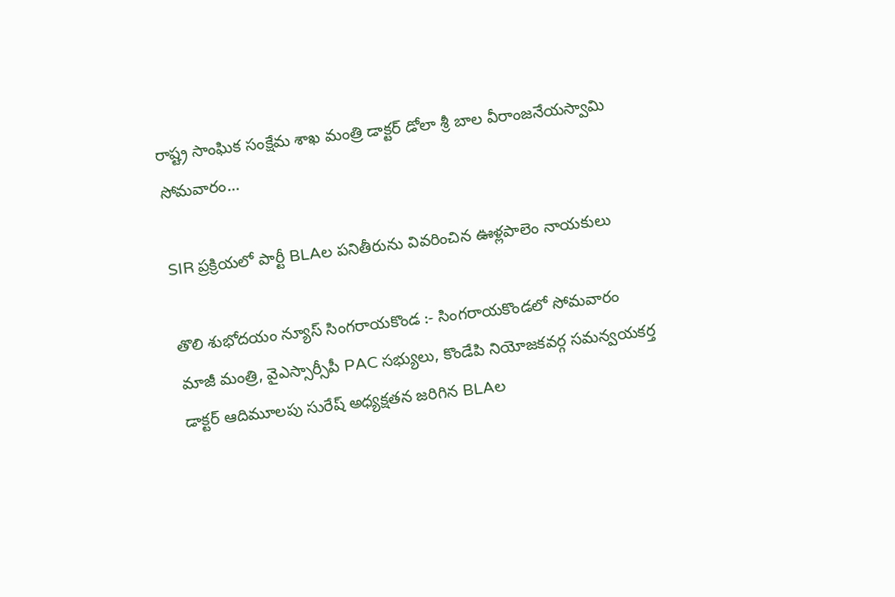రాష్ట్ర సాంఘిక సంక్షేమ శాఖ మంత్రి డాక్టర్ డోలా శ్రీ బాల వీరాంజనేయస్వామి సోమవారం…

SIR ప్రక్రియలో పార్టీ BLAల పనితీరును వివరించిన ఊళ్లపాలెం నాయకులు

తొలి శుభోదయం న్యూస్ సింగరాయకొండ :- సింగరాయకొండలో సోమవారం మాజీ మంత్రి, వైఎస్సార్సీపీ PAC సభ్యులు, కొండేపి నియోజకవర్గ సమన్వయకర్త డాక్టర్ ఆదిమూలపు సురేష్ అధ్యక్షతన జరిగిన BLAల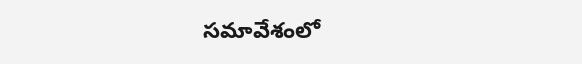సమావేశంలో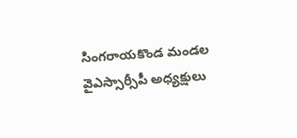సింగరాయకొండ మండల వైఎస్సార్సీపీ అధ్యక్షులు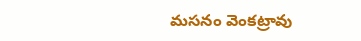మసనం వెంకట్రావు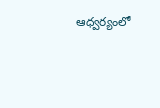ఆధ్వర్యంలో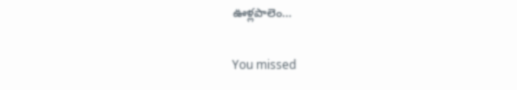ఊళ్లపాలెం…

You missed